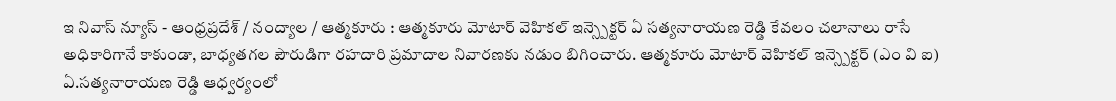ఇ నివాస్ న్యూస్ - ఆంధ్రప్రదేశ్ / నంద్యాల / ఆత్మకూరు : ఆత్మకూరు మోటార్ వెహికల్ ఇన్స్పెక్టర్ ఏ సత్యనారాయణ రెడ్డి కేవలం చలానాలు రాసే అధికారిగానే కాకుండా, బాధ్యతగల పౌరుడిగా రహదారి ప్రమాదాల నివారణకు నడుం బిగించారు. ఆత్మకూరు మోటార్ వెహికల్ ఇన్స్పెక్టర్ (ఎం వి ఐ) ఏ.సత్యనారాయణ రెడ్డి ఆధ్వర్యంలో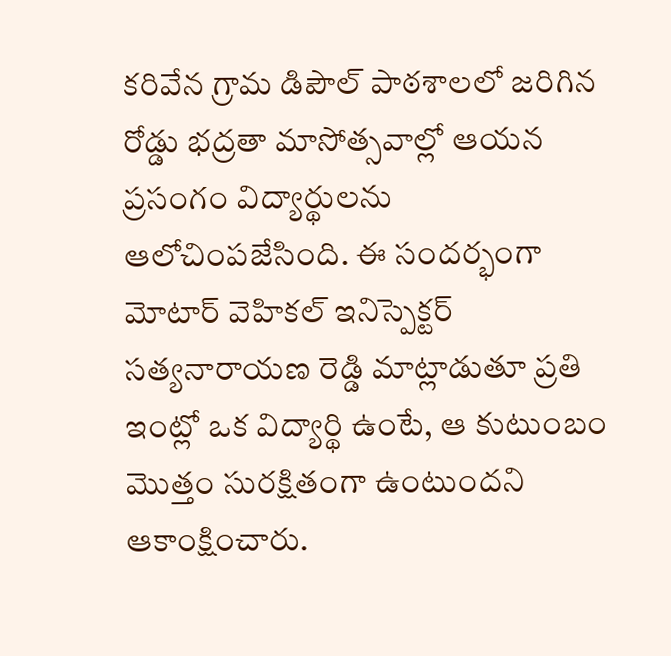కరివేన గ్రామ డిపౌల్ పాఠశాలలో జరిగిన రోడ్డు భద్రతా మాసోత్సవాల్లో ఆయన ప్రసంగం విద్యార్థులను ఆలోచింపజేసింది. ఈ సందర్భంగా మోటార్ వెహికల్ ఇనిస్పెక్టర్ సత్యనారాయణ రెడ్డి మాట్లాడుతూ ప్రతి ఇంట్లో ఒక విద్యార్థి ఉంటే, ఆ కుటుంబం మొత్తం సురక్షితంగా ఉంటుందని ఆకాంక్షించారు.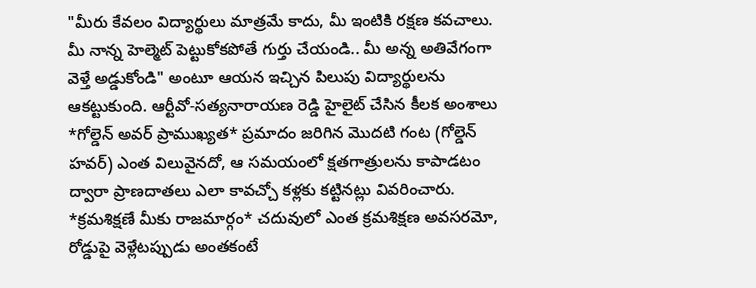"మీరు కేవలం విద్యార్థులు మాత్రమే కాదు, మీ ఇంటికి రక్షణ కవచాలు. మీ నాన్న హెల్మెట్ పెట్టుకోకపోతే గుర్తు చేయండి.. మీ అన్న అతివేగంగా వెళ్తే అడ్డుకోండి" అంటూ ఆయన ఇచ్చిన పిలుపు విద్యార్థులను ఆకట్టుకుంది. ఆర్టీవో-సత్యనారాయణ రెడ్డి హైలైట్ చేసిన కీలక అంశాలు *గోల్డెన్ అవర్ ప్రాముఖ్యత* ప్రమాదం జరిగిన మొదటి గంట (గోల్డెన్ హవర్) ఎంత విలువైనదో, ఆ సమయంలో క్షతగాత్రులను కాపాడటం ద్వారా ప్రాణదాతలు ఎలా కావచ్చో కళ్లకు కట్టినట్లు వివరించారు. *క్రమశిక్షణే మీకు రాజమార్గం* చదువులో ఎంత క్రమశిక్షణ అవసరమో, రోడ్డుపై వెళ్లేటప్పుడు అంతకంటే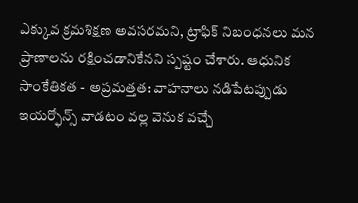ఎక్కువ క్రమశిక్షణ అవసరమని, ట్రాఫిక్ నిబంధనలు మన ప్రాణాలను రక్షించడానికేనని స్పష్టం చేశారు. ఆధునిక సాంకేతికత - అప్రమత్తత: వాహనాలు నడిపేటప్పుడు ఇయర్ఫోన్స్ వాడటం వల్ల వెనుక వచ్చే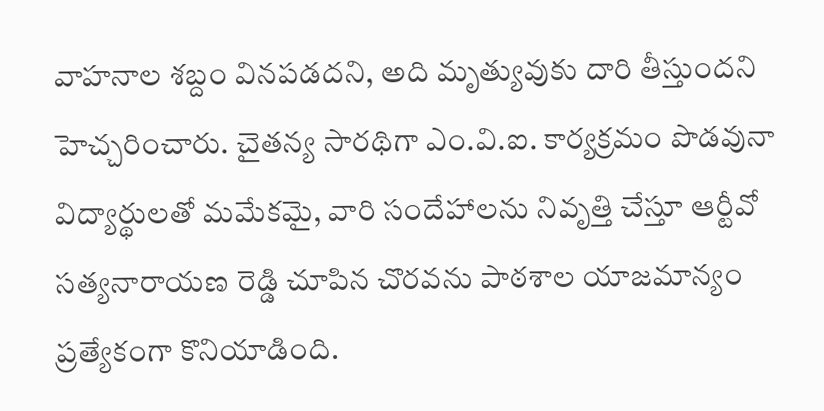వాహనాల శబ్దం వినపడదని, అది మృత్యువుకు దారి తీస్తుందని హెచ్చరించారు. చైతన్య సారథిగా ఎం.వి.ఐ. కార్యక్రమం పొడవునా విద్యార్థులతో మమేకమై, వారి సందేహాలను నివృత్తి చేస్తూ ఆర్టీవో సత్యనారాయణ రెడ్డి చూపిన చొరవను పాఠశాల యాజమాన్యం ప్రత్యేకంగా కొనియాడింది.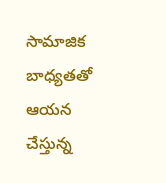సామాజిక బాధ్యతతో ఆయన చేస్తున్న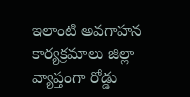ఇలాంటి అవగాహన కార్యక్రమాలు జిల్లా వ్యాప్తంగా రోడ్డు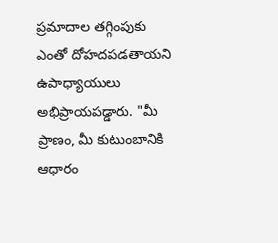ప్రమాదాల తగ్గింపుకు ఎంతో దోహదపడతాయని ఉపాధ్యాయులు అభిప్రాయపడ్డారు. "మీ ప్రాణం, మీ కుటుంబానికి ఆధారం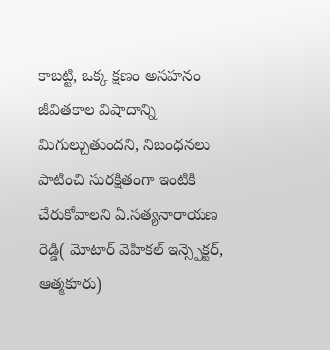కాబట్టి, ఒక్క క్షణం అసహనం జీవితకాల విషాదాన్ని మిగుల్చుతుందని, నిబంధనలు పాటించి సురక్షితంగా ఇంటికి చేరుకోవాలని ఏ.సత్యనారాయణ రెడ్డి( మోటార్ వెహికల్ ఇన్స్పెక్టర్, ఆత్మకూరు)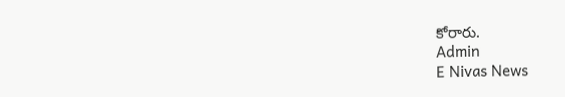కోరారు.
Admin
E Nivas News